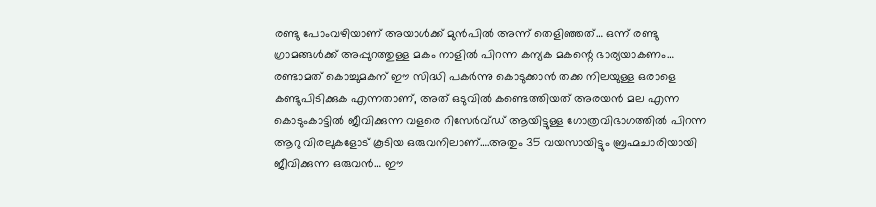രണ്ടു പോംവഴിയാണ് അയാൾക്ക് മുൻപിൽ അന്ന് തെളിഞ്ഞത്… ഒന്ന് രണ്ടു ഗ്രാമങ്ങൾക്ക് അപ്പുറത്തുള്ള മകം നാളിൽ പിറന്ന കന്യക മകന്റെ ഭാര്യയാകണം…
രണ്ടാമത് കൊച്ചുമകന് ഈ സിദ്ധി പകർന്നു കൊടുക്കാൻ തക്ക നിലയുള്ള ഒരാളെ കണ്ടുപിടിക്കുക എന്നതാണ്, അത് ഒടുവിൽ കണ്ടെത്തിയത് അരയൻ മല എന്ന കൊടുംകാട്ടിൽ ജീവിക്കുന്ന വളരെ റിസേർവ്ഡ് ആയിട്ടുള്ള ഗോത്രവിഭാഗത്തിൽ പിറന്ന ആറു വിരലുകളോട് കൂടിയ ഒരുവനിലാണ്….അതും 35 വയസായിട്ടും ബ്രഹ്മചാരിയായി ജീവിക്കുന്ന ഒരുവൻ… ഈ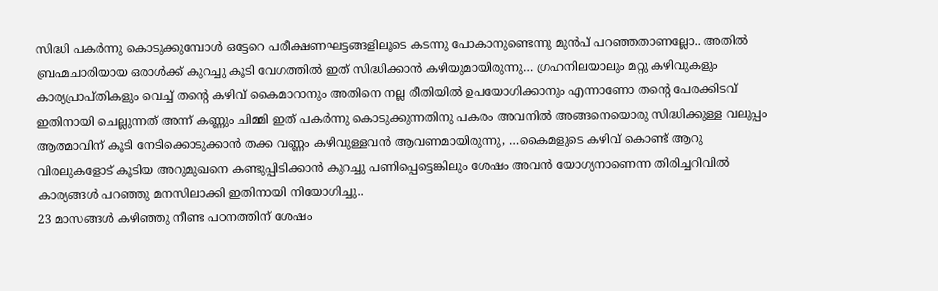സിദ്ധി പകർന്നു കൊടുക്കുമ്പോൾ ഒട്ടേറെ പരീക്ഷണഘട്ടങ്ങളിലൂടെ കടന്നു പോകാനുണ്ടെന്നു മുൻപ് പറഞ്ഞതാണല്ലോ.. അതിൽ ബ്രഹ്മചാരിയായ ഒരാൾക്ക് കുറച്ചു കൂടി വേഗത്തിൽ ഇത് സിദ്ധിക്കാൻ കഴിയുമായിരുന്നു… ഗ്രഹനിലയാലും മറ്റു കഴിവുകളും കാര്യപ്രാപ്തികളും വെച്ച് തന്റെ കഴിവ് കൈമാറാനും അതിനെ നല്ല രീതിയിൽ ഉപയോഗിക്കാനും എന്നാണോ തന്റെ പേരക്കിടവ് ഇതിനായി ചെല്ലുന്നത് അന്ന് കണ്ണും ചിമ്മി ഇത് പകർന്നു കൊടുക്കുന്നതിനു പകരം അവനിൽ അങ്ങനെയൊരു സിദ്ധിക്കുള്ള വലുപ്പം ആത്മാവിന് കൂടി നേടിക്കൊടുക്കാൻ തക്ക വണ്ണം കഴിവുള്ളവൻ ആവണമായിരുന്നു, …കൈമളുടെ കഴിവ് കൊണ്ട് ആറു വിരലുകളോട് കൂടിയ അറുമുഖനെ കണ്ടുപ്പിടിക്കാൻ കുറച്ചു പണിപ്പെട്ടെങ്കിലും ശേഷം അവൻ യോഗ്യനാണെന്ന തിരിച്ചറിവിൽ കാര്യങ്ങൾ പറഞ്ഞു മനസിലാക്കി ഇതിനായി നിയോഗിച്ചു..
23 മാസങ്ങൾ കഴിഞ്ഞു നീണ്ട പഠനത്തിന് ശേഷം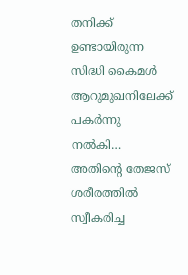തനിക്ക് ഉണ്ടായിരുന്ന സിദ്ധി കൈമൾ ആറുമുഖനിലേക്ക് പകർന്നു നൽകി… അതിന്റെ തേജസ് ശരീരത്തിൽ സ്വീകരിച്ച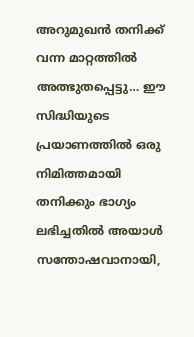അറുമുഖൻ തനിക്ക് വന്ന മാറ്റത്തിൽ അത്ഭുതപ്പെട്ടു… ഈ സിദ്ധിയുടെ പ്രയാണത്തിൽ ഒരു നിമിത്തമായി തനിക്കും ഭാഗ്യം ലഭിച്ചതിൽ അയാൾ സന്തോഷവാനായി,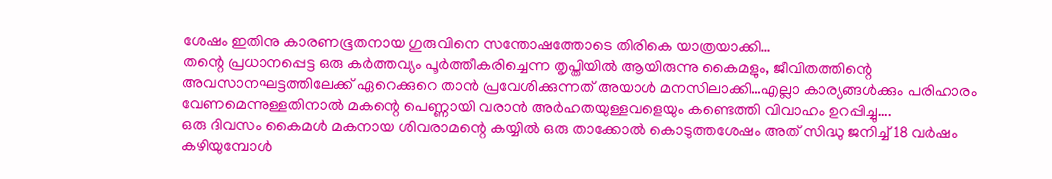ശേഷം ഇതിനു കാരണഭൂതനായ ഗുരുവിനെ സന്തോഷത്തോടെ തിരികെ യാത്രയാക്കി…
തന്റെ പ്രധാനപ്പെട്ട ഒരു കർത്തവ്യം പൂർത്തീകരിച്ചെന്ന തൃപ്തിയിൽ ആയിരുന്നു കൈമളും, ജീവിതത്തിന്റെ അവസാനഘട്ടത്തിലേക്ക് ഏറെക്കുറെ താൻ പ്രവേശിക്കുന്നത് അയാൾ മനസിലാക്കി…എല്ലാ കാര്യങ്ങൾക്കും പരിഹാരം വേണമെന്നുള്ളതിനാൽ മകന്റെ പെണ്ണായി വരാൻ അർഹതയുള്ളവളെയും കണ്ടെത്തി വിവാഹം ഉറപ്പിച്ചു….
ഒരു ദിവസം കൈമൾ മകനായ ശിവരാമന്റെ കയ്യിൽ ഒരു താക്കോൽ കൊടുത്തശേഷം അത് സിദ്ധു ജനിച്ച് 18 വർഷം കഴിയുമ്പോൾ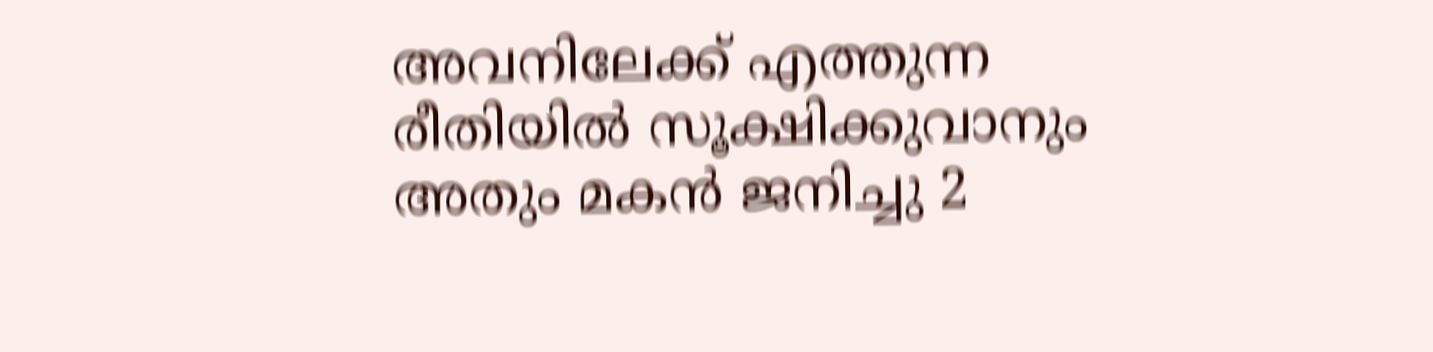അവനിലേക്ക് എത്തുന്ന രീതിയിൽ സൂക്ഷിക്കുവാനും അതും മകൻ ജനിച്ചു 2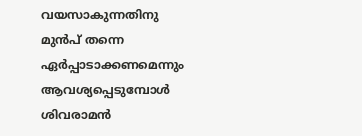വയസാകുന്നതിനു മുൻപ് തന്നെ ഏർപ്പാടാക്കണമെന്നും ആവശ്യപ്പെടുമ്പോൾ ശിവരാമൻ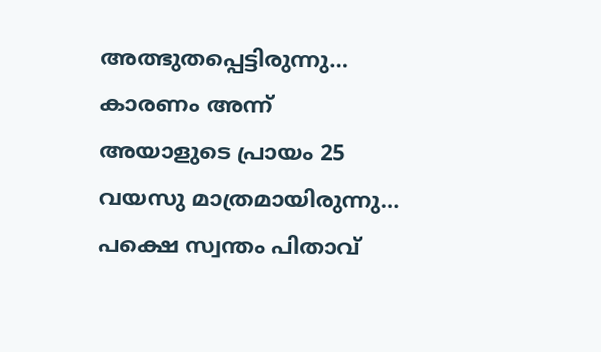അത്ഭുതപ്പെട്ടിരുന്നു… കാരണം അന്ന് അയാളുടെ പ്രായം 25 വയസു മാത്രമായിരുന്നു… പക്ഷെ സ്വന്തം പിതാവ്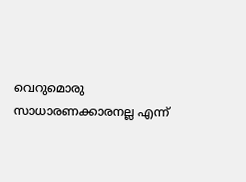വെറുമൊരു സാധാരണക്കാരനല്ല എന്ന്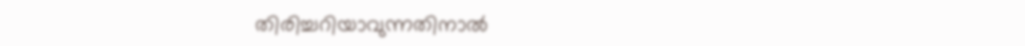തിരിച്ചറിയാവുന്നതിനാൽ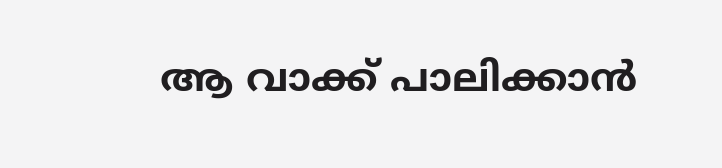ആ വാക്ക് പാലിക്കാൻ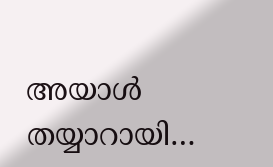അയാൾ തയ്യാറായി…